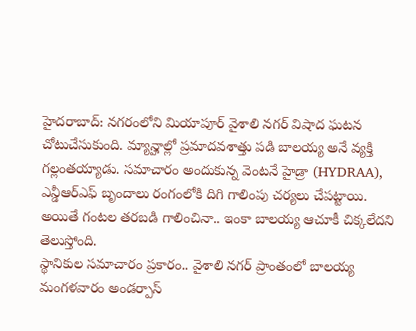హైదరాబాద్: నగరంలోని మియాపూర్ వైశాలి నగర్ విషాద ఘటన చోటుచేసుకుంది. మ్యాన్హాల్లో ప్రమాదవశాత్తు పడి బాలయ్య అనే వ్యక్తి గల్లంతయ్యాడు. సమాచారం అందుకున్న వెంటనే హైడ్రా (HYDRAA), ఎన్డీఆర్ఎఫ్ బృందాలు రంగంలోకి దిగి గాలింపు చర్యలు చేపట్టాయి. అయితే గంటల తరబడి గాలించినా.. ఇంకా బాలయ్య ఆచూకీ చిక్కలేదని తెలుస్తోంది.
స్థానికుల సమాచారం ప్రకారం.. వైశాలి నగర్ ప్రాంతంలో బాలయ్య మంగళవారం అండర్పాస్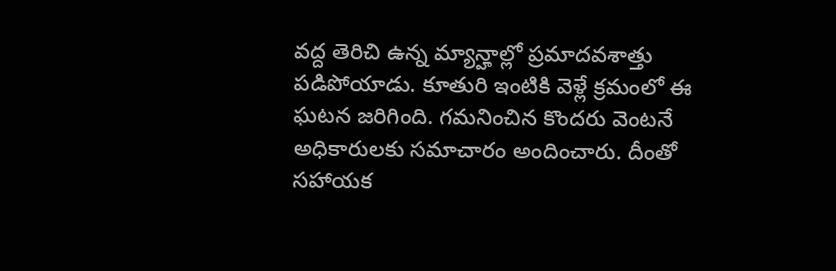వద్ద తెరిచి ఉన్న మ్యాన్హాల్లో ప్రమాదవశాత్తు పడిపోయాడు. కూతురి ఇంటికి వెళ్లే క్రమంలో ఈ ఘటన జరిగింది. గమనించిన కొందరు వెంటనే అధికారులకు సమాచారం అందించారు. దీంతో సహాయక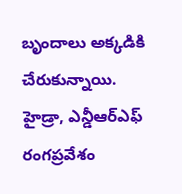బృందాలు అక్కడికి చేరుకున్నాయి.
హైడ్రా, ఎన్డీఆర్ఎఫ్ రంగప్రవేశం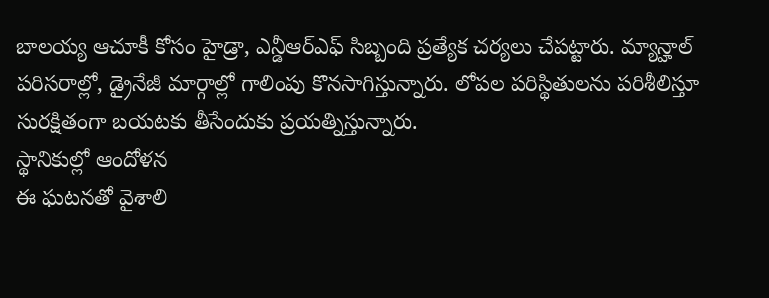బాలయ్య ఆచూకీ కోసం హైడ్రా, ఎన్డీఆర్ఎఫ్ సిబ్బంది ప్రత్యేక చర్యలు చేపట్టారు. మ్యాన్హాల్ పరిసరాల్లో, డ్రైనేజీ మార్గాల్లో గాలింపు కొనసాగిస్తున్నారు. లోపల పరిస్థితులను పరిశీలిస్తూ సురక్షితంగా బయటకు తీసేందుకు ప్రయత్నిస్తున్నారు.
స్థానికుల్లో ఆందోళన
ఈ ఘటనతో వైశాలి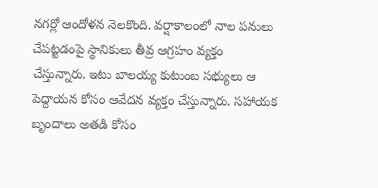నగర్లో ఆందోళన నెలకొంది. వర్షాకాలంలో నాల పనులు చేపట్టడంపై స్థానికులు తీవ్ర ఆగ్రహం వ్యక్తం చేస్తున్నారు. ఇటు బాలయ్య కుటుంబ సభ్యులు ఆ పెద్దాయన కోసం ఆవేదన వ్యక్తం చేస్తున్నారు. సహాయక బృందాలు అతడి కోసం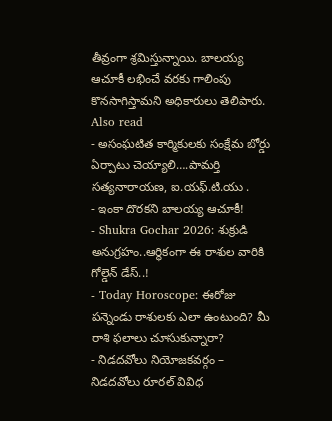తీవ్రంగా శ్రమిస్తున్నాయి. బాలయ్య ఆచూకీ లభించే వరకు గాలింపు కొనసాగిస్తామని అధికారులు తెలిపారు.
Also read
- అసంఘటిత కార్మికులకు సంక్షేమ బోర్డు ఏర్పాటు చెయ్యాలి….పామర్తి సత్యనారాయణ, ఐ.యఫ్.టి.యు .
- ఇంకా దొరకని బాలయ్య ఆచూకీ!
- Shukra Gochar 2026: శుక్రుడి అనుగ్రహం..ఆర్థికంగా ఈ రాశుల వారికి గోల్డెన్ డేస్..!
- Today Horoscope: ఈరోజు పన్నెండు రాశులకు ఎలా ఉంటుంది? మీ రాశి ఫలాలు చూసుకున్నారా?
- నిడదవోలు నియోజకవర్గం – నిడదవోలు రూరల్ వివిధ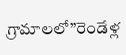గ్రామాలలో”రెండేళ్ల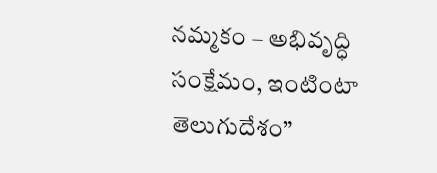నమ్మకం – అభివృద్ధి సంక్షేమం, ఇంటింటా తెలుగుదేశం”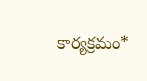కార్యక్రమం*